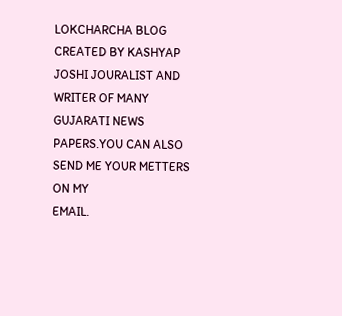LOKCHARCHA BLOG CREATED BY KASHYAP JOSHI JOURALIST AND WRITER OF MANY GUJARATI NEWS PAPERS.YOU CAN ALSO SEND ME YOUR METTERS ON MY
EMAIL.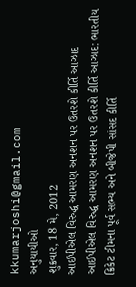kkumarjoshi@gmail.com
અનુયાયીઓ
શુક્રવાર, 18 મે, 2012
આઈપીએલ વિરુદ્ધ આમરણ અનશન પર ઉતરશે કીર્તિ આઝાદ
આઈપીએલ વિરુદ્ધ આમરણ અનશન પર ઉતરશે કીર્તિ આઝાદ: ભારતીય ક્રિકેટ ટીમના પૂર્વ સભ્ય અને બીજેપી સાંસદ કીર્તિ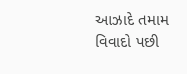આઝાદે તમામ વિવાદો પછી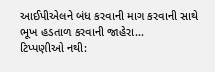આઈપીએલને બંધ કરવાની માગ કરવાની સાથે ભૂખ હડતાળ કરવાની જાહેરા...
ટિપ્પણીઓ નથી: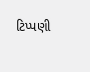ટિપ્પણી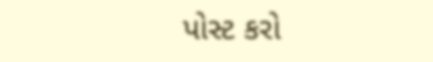પોસ્ટ કરો